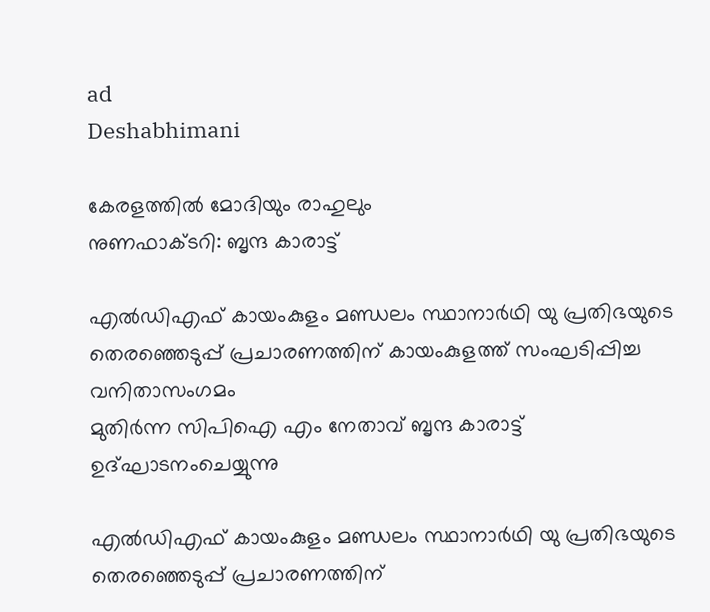ad
Deshabhimani

കേരളത്തിൽ മോദിയും രാഹുലും
നുണഫാക്ടറി: ബൃന്ദ കാരാട്ട്‌

എൽഡിഎഫ് കായംകുളം മണ്ഡലം സ്ഥാനാർഥി യു പ്രതിഭയുടെ തെരഞ്ഞെടുപ്പ് പ്രചാരണത്തിന് കായംകുളത്ത് സംഘടിപ്പിച്ച വനിതാസംഗമം
മുതിർന്ന സിപിഐ എം നേതാവ് ബൃന്ദ കാരാട്ട് ഉദ്‌ഘാടനംചെയ്യുന്നു

എൽഡിഎഫ് കായംകുളം മണ്ഡലം സ്ഥാനാർഥി യു പ്രതിഭയുടെ തെരഞ്ഞെടുപ്പ് പ്രചാരണത്തിന്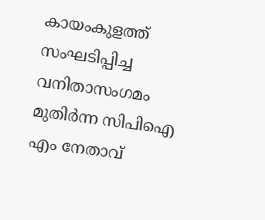കായംകുളത്ത് സംഘടിപ്പിച്ച വനിതാസംഗമം
മുതിർന്ന സിപിഐ എം നേതാവ്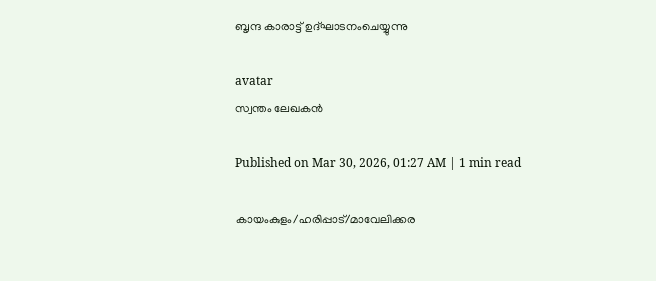ബൃന്ദ കാരാട്ട് ഉദ്‌ഘാടനംചെയ്യുന്നു

avatar
സ്വന്തം ലേഖകൻ

Published on Mar 30, 2026, 01:27 AM | 1 min read

കായംകുളം/ഹരിപ്പാട്/മാവേലിക്കര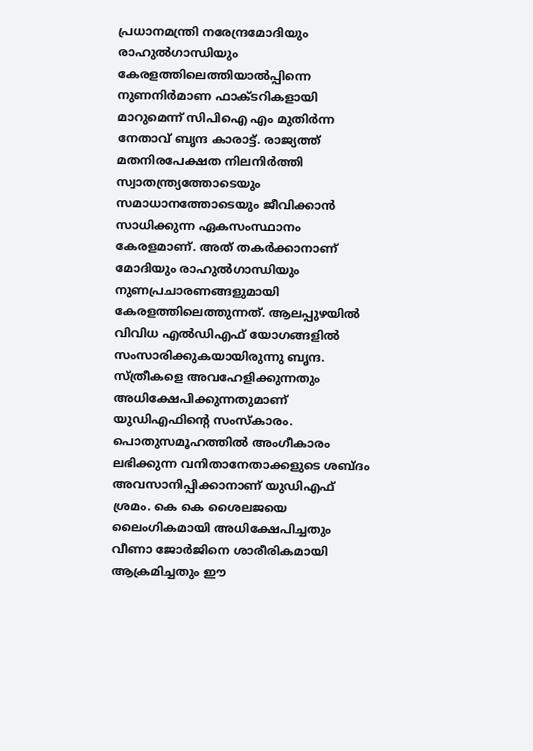പ്രധാനമന്ത്രി നരേന്ദ്രമോദിയും രാഹുൽഗാന്ധിയും കേരളത്തിലെത്തിയാൽപ്പിന്നെ നുണനിർമാണ ഫാക്ടറികളായി മാറുമെന്ന്‌ സിപിഐ എം മുതിർന്ന നേതാവ് ബൃന്ദ കാരാട്ട്. രാജ്യത്ത് മതനിരപേക്ഷത നിലനിർത്തി സ്വാതന്ത്ര്യത്തോടെയും സമാധാനത്തോടെയും ജീവിക്കാൻ സാധിക്കുന്ന ഏകസംസ്ഥാനം കേരളമാണ്. അത്‌ തകർക്കാനാണ് മോദിയും രാഹുൽഗാന്ധിയും നുണപ്രചാരണങ്ങളുമായി കേരളത്തിലെത്തുന്നത്. ആലപ്പുഴയിൽ വിവിധ എൽഡിഎഫ് യോഗങ്ങളിൽ സംസാരിക്കുകയായിരുന്നു ബൃന്ദ. സ്‌ത്രീകളെ അവഹേളിക്കുന്നതും അധിക്ഷേപിക്കുന്നതുമാണ്‌ യുഡിഎഫിന്റെ സംസ്‌കാരം. പൊതുസമൂഹത്തിൽ അംഗീകാരം ലഭിക്കുന്ന വനിതാനേതാക്കളുടെ ശബ്‌ദം അവസാനിപ്പിക്കാനാണ് യുഡിഎഫ് ശ്രമം. കെ കെ ശൈലജയെ ലൈംഗികമായി അധിക്ഷേപിച്ചതും വീണാ ജോർജിനെ ശാരീരികമായി ആക്രമിച്ചതും ഈ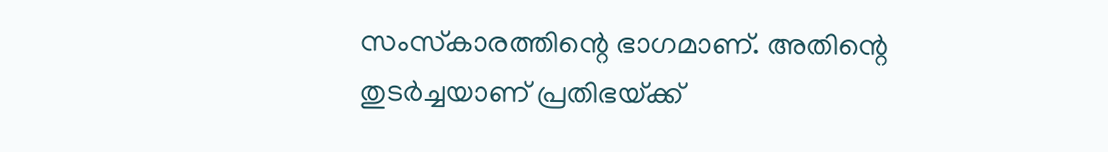സംസ്‌കാരത്തിന്റെ ഭാഗമാണ്. അതിന്റെ തുടർച്ചയാണ്‌ പ്രതിഭയ്‌ക്ക്‌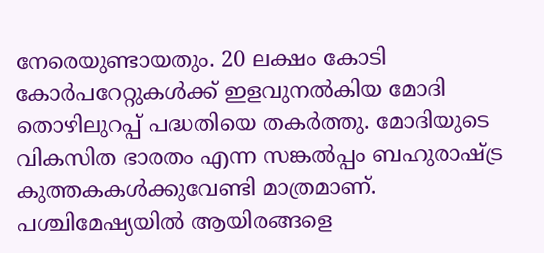നേരെയുണ്ടായതും. 20 ലക്ഷം കോടി കോർപറേറ്റുകൾക്ക് ഇളവുനൽകിയ മോദി തൊഴിലുറപ്പ് പദ്ധതിയെ തകർത്തു. മോദിയുടെ വികസിത ഭാരതം എന്ന സങ്കൽപ്പം ബഹുരാഷ്‌ട്ര കുത്തകകൾക്കുവേണ്ടി മാത്രമാണ്. പശ്ചിമേഷ്യയിൽ ആയിരങ്ങളെ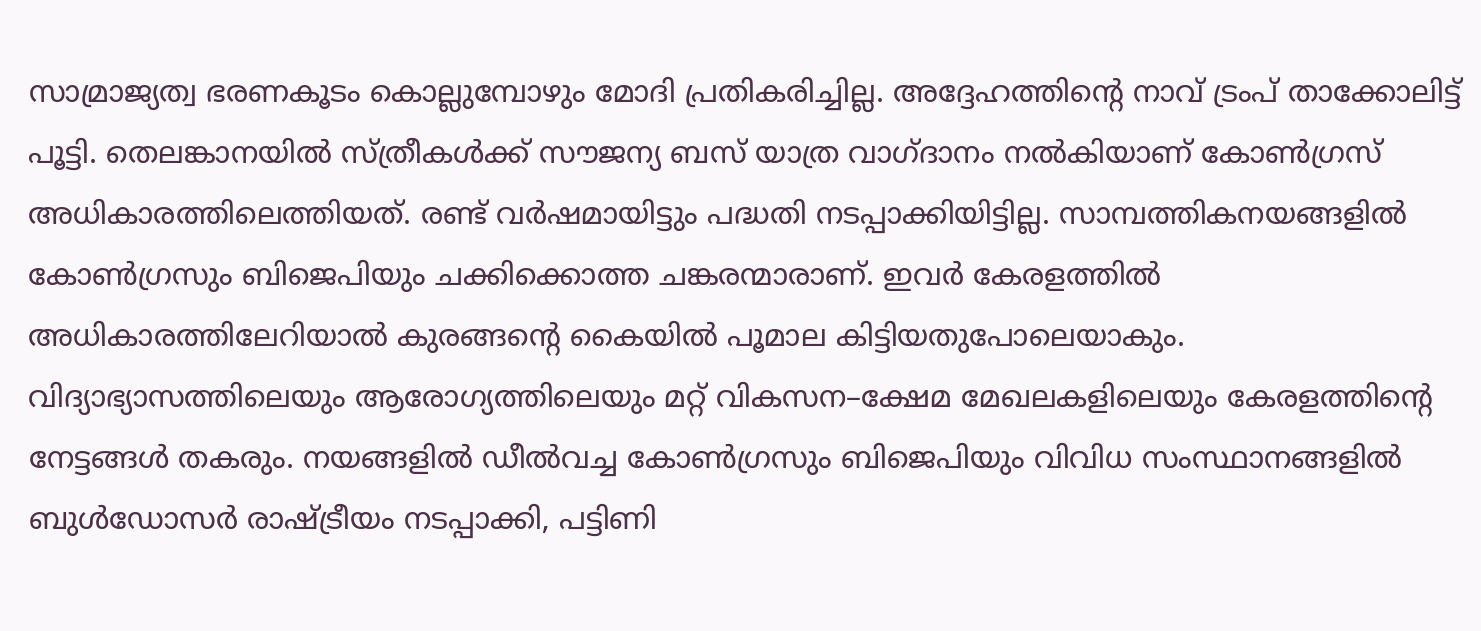സാമ്രാജ്യത്വ ഭരണകൂടം കൊല്ലുമ്പോഴും മോദി പ്രതികരിച്ചില്ല‌. അദ്ദേഹത്തിന്റെ നാവ്‌ ട്രംപ്‌ താക്കോലിട്ട്‌ പൂട്ടി. തെലങ്കാനയിൽ സ്‌ത്രീകൾക്ക് സൗജന്യ ബസ് യാത്ര വാഗ്‌ദാനം നൽകിയാണ്‌ കോൺഗ്രസ്‌ അധികാരത്തിലെത്തിയത്. രണ്ട്‌ വർഷമായിട്ടും പദ്ധതി നടപ്പാക്കിയിട്ടില്ല. സാമ്പത്തികനയങ്ങളിൽ കോൺഗ്രസും ബിജെപിയും ചക്കിക്കൊത്ത ചങ്കരന്മാരാണ്. ഇവർ കേരളത്തിൽ അധികാരത്തിലേറിയാൽ കുരങ്ങന്റെ കൈയിൽ പൂമാല കിട്ടിയതുപോലെയാകും. വിദ്യാഭ്യാസത്തിലെയും ആരോഗ്യത്തിലെയും മറ്റ് വികസന–ക്ഷേമ മേഖലകളിലെയും കേരളത്തിന്റെ നേട്ടങ്ങൾ തകരും. നയങ്ങളിൽ ഡീൽവച്ച കോൺഗ്രസും ബിജെപിയും വിവിധ സംസ്ഥാനങ്ങളിൽ ബുൾഡോസർ രാഷ്‌ട്രീയം നടപ്പാക്കി, പട്ടിണി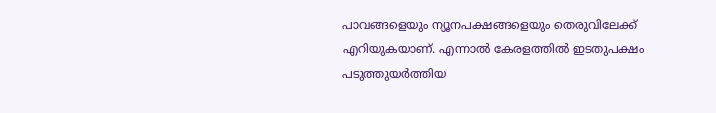പാവങ്ങളെയും ന്യൂനപക്ഷങ്ങളെയും തെരുവിലേക്ക്‌ എറിയുകയാണ്. എന്നാൽ കേരളത്തിൽ ഇടതുപക്ഷം പടുത്തുയർത്തിയ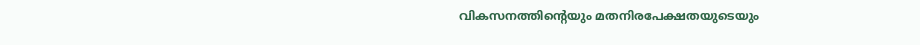വികസനത്തിന്റെയും മതനിരപേക്ഷതയുടെയും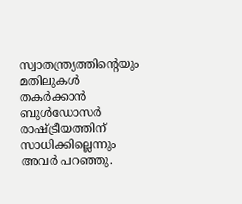സ്വാതന്ത്ര്യത്തിന്റെയും മതിലുകൾ തകർക്കാൻ ബുൾഡോസർ രാഷ്‌ട്രീയത്തിന് സാധിക്കില്ലെന്നും അവർ പറഞ്ഞു.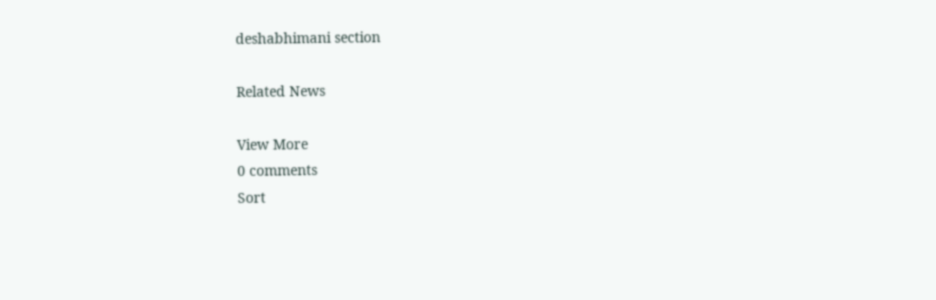deshabhimani section

Related News

View More
0 comments
Sort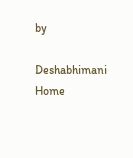by

Deshabhimani
Home